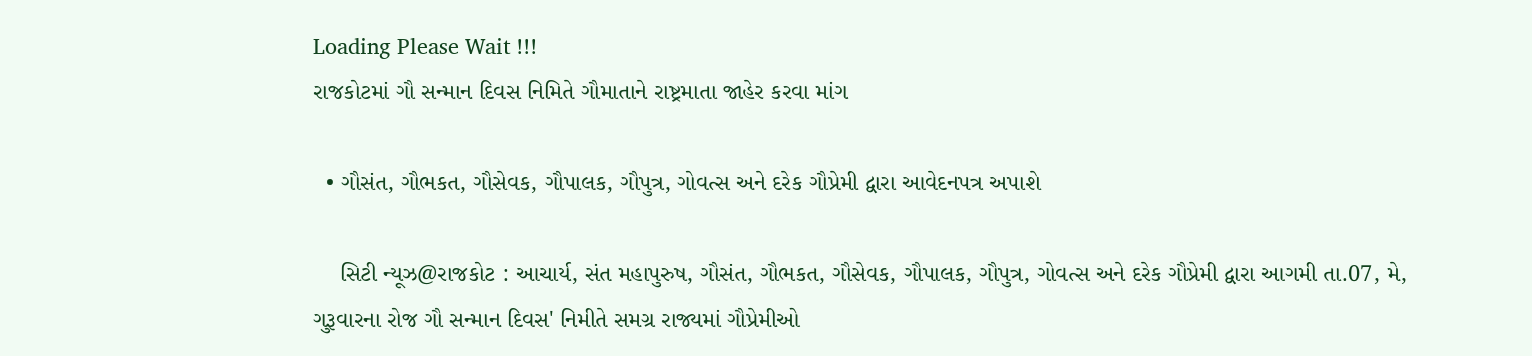Loading Please Wait !!!
રાજકોટમાં ગૌ સન્માન દિવસ નિમિતે ગૌમાતાને રાષ્ટ્રમાતા જાહેર કરવા માંગ

  • ગૌસંત, ગૌભકત, ગૌસેવક, ગૌપાલક, ગૌપુત્ર, ગોવત્સ અને દરેક ગૌપ્રેમી દ્વારા આવેદનપત્ર અપાશે

    સિટી ન્યૂઝ@રાજકોટ : આચાર્ય, સંત મહાપુરુષ, ગૌસંત, ગૌભકત, ગૌસેવક, ગૌપાલક, ગૌપુત્ર, ગોવત્સ અને દરેક ગૌપ્રેમી દ્વારા આગમી તા.07, મે, ગુરૂવારના રોજ ગૌ સન્માન દિવસ' નિમીતે સમગ્ર રાજ્યમાં ગૌપ્રેમીઓ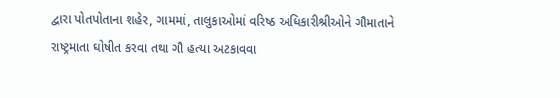દ્વારા પોતપોતાના શહેર, ગામમાં, તાલુકાઓમાં વરિષ્ઠ અધિકારીશ્રીઓને ગૌમાતાને રાષ્ટ્રમાતા ઘોષીત કરવા તથા ગૌ હત્યા અટકાવવા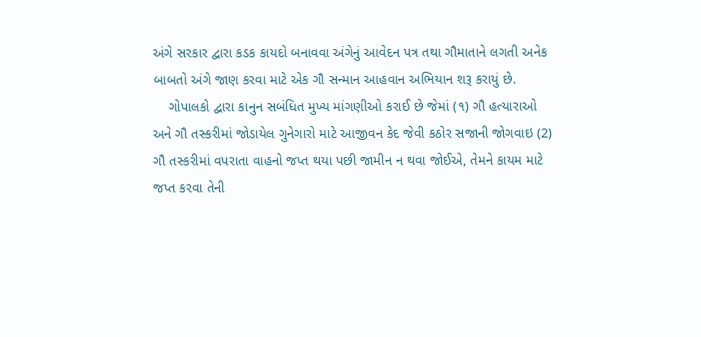અંગે સરકાર દ્વારા કડક કાયદો બનાવવા અંગેનું આવેદન પત્ર તથા ગૌમાતાને લગતી અનેક બાબતો અંગે જાણ કરવા માટે એક ગૌ સન્માન આહવાન અભિયાન શરૂ કરાયું છે.
    ગોપાલકો દ્વારા કાનુન સબંધિત મુખ્ય માંગણીઓ કરાઈ છે જેમાં (૧) ગૌ હત્યારાઓ અને ગૌ તસ્કરીમાં જોડાયેલ ગુનેગારો માટે આજીવન કેદ જેવી કઠોર સજાની જોગવાઇ (2)  ગૌ તસ્કરીમાં વપરાતા વાહનો જપ્ત થયા પછી જામીન ન થવા જોઈએ, તેમને કાયમ માટે જપ્ત કરવા તેની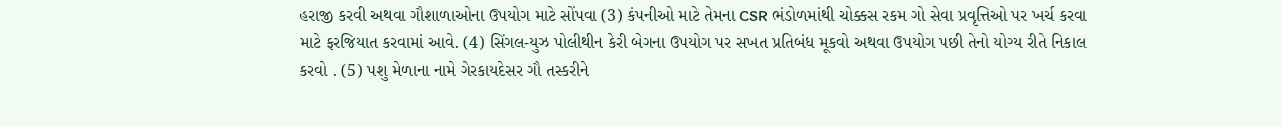હરાજી કરવી અથવા ગૌશાળાઓના ઉપયોગ માટે સોંપવા (3) કંપનીઓ માટે તેમના CSR ભંડોળમાંથી ચોક્કસ રકમ ગો સેવા પ્રવૃત્તિઓ પર ખર્ચ કરવા માટે ફરજિયાત કરવામાં આવે. (4) સિંગલ-યુઝ પોલીથીન કેરી બેગના ઉપયોગ પર સખત પ્રતિબંધ મૂકવો અથવા ઉપયોગ પછી તેનો યોગ્ય રીતે નિકાલ કરવો . (5) પશુ મેળાના નામે ગેરકાયદેસર ગૌ તસ્કરીને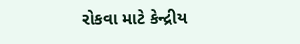રોકવા માટે કેન્દ્રીય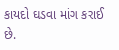કાયદો ઘડવા માંગ કરાઈ છે.